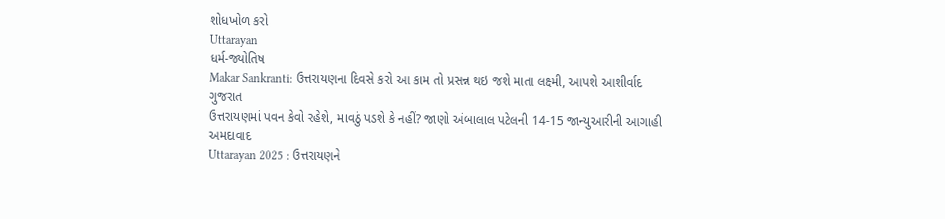શોધખોળ કરો
Uttarayan
ધર્મ-જ્યોતિષ
Makar Sankranti: ઉત્તરાયણના દિવસે કરો આ કામ તો પ્રસન્ન થઇ જશે માતા લક્ષ્મી, આપશે આશીર્વાદ
ગુજરાત
ઉત્તરાયણમાં પવન કેવો રહેશે, માવઠું પડશે કે નહીં? જાણો અંબાલાલ પટેલની 14-15 જાન્યુઆરીની આગાહી
અમદાવાદ
Uttarayan 2025 : ઉત્તરાયણને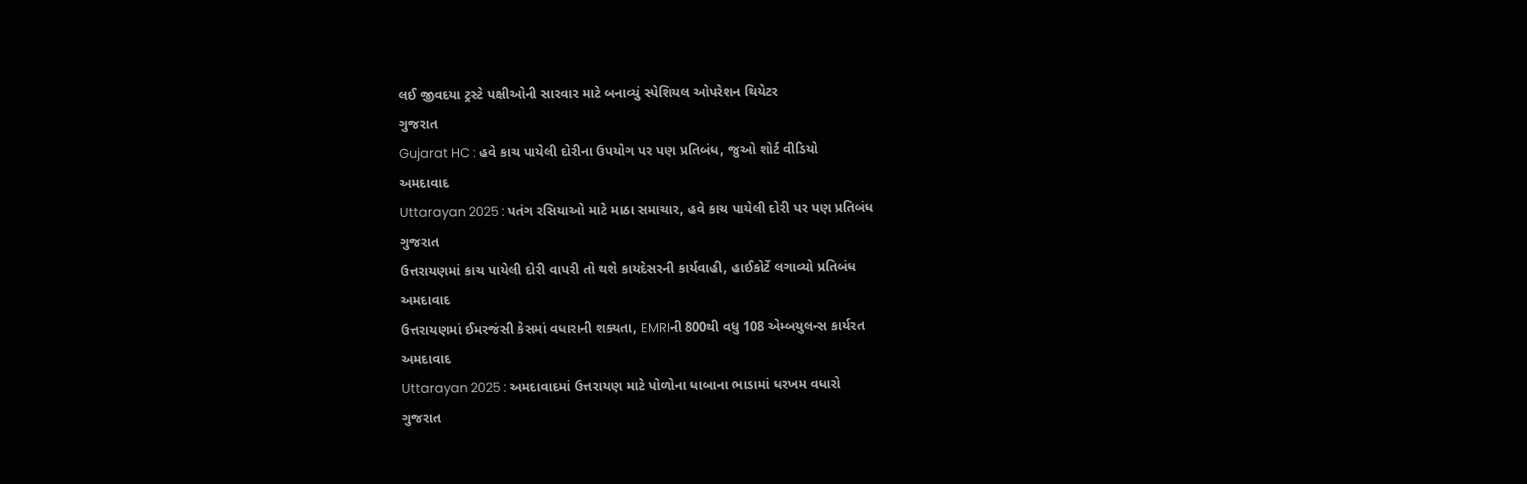લઈ જીવદયા ટ્રસ્ટે પક્ષીઓની સારવાર માટે બનાવ્યું સ્પેશિયલ ઓપરેશન થિયેટર
ગુજરાત
Gujarat HC : હવે કાચ પાયેલી દોરીના ઉપયોગ પર પણ પ્રતિબંધ, જુઓ શોર્ટ વીડિયો
અમદાવાદ
Uttarayan 2025 : પતંગ રસિયાઓ માટે માઠા સમાચાર, હવે કાચ પાયેલી દોરી પર પણ પ્રતિબંધ
ગુજરાત
ઉત્તરાયણમાં કાચ પાયેલી દોરી વાપરી તો થશે કાયદેસરની કાર્યવાહી, હાઈકોર્ટે લગાવ્યો પ્રતિબંધ
અમદાવાદ
ઉત્તરાયણમાં ઈમરજંસી કેસમાં વધારાની શક્યતા, EMRIની 800થી વધુ 108 એમ્બયુલન્સ કાર્યરત
અમદાવાદ
Uttarayan 2025 : અમદાવાદમાં ઉત્તરાયણ માટે પોળોના ધાબાના ભાડામાં ધરખમ વધારો
ગુજરાત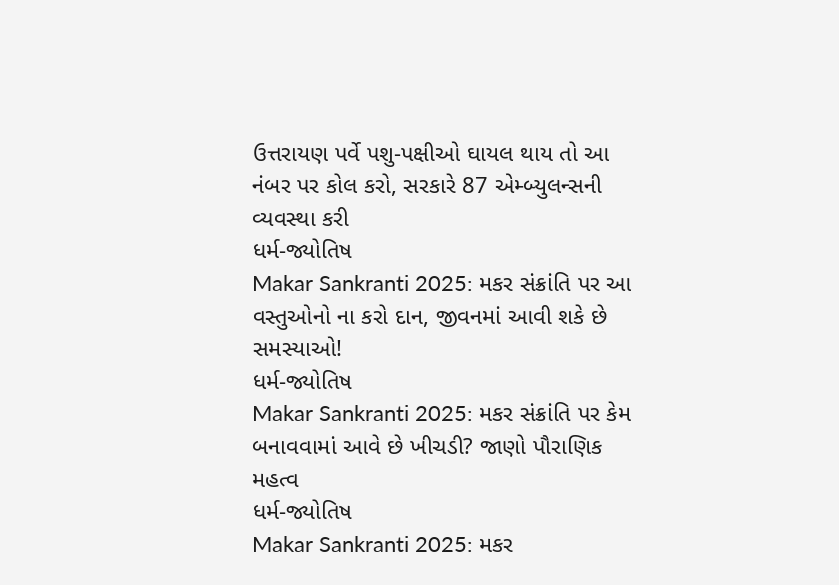ઉત્તરાયણ પર્વે પશુ-પક્ષીઓ ઘાયલ થાય તો આ નંબર પર કોલ કરો, સરકારે 87 એમ્બ્યુલન્સની વ્યવસ્થા કરી
ધર્મ-જ્યોતિષ
Makar Sankranti 2025: મકર સંક્રાંતિ પર આ વસ્તુઓનો ના કરો દાન, જીવનમાં આવી શકે છે સમસ્યાઓ!
ધર્મ-જ્યોતિષ
Makar Sankranti 2025: મકર સંક્રાંતિ પર કેમ બનાવવામાં આવે છે ખીચડી? જાણો પૌરાણિક મહત્વ
ધર્મ-જ્યોતિષ
Makar Sankranti 2025: મકર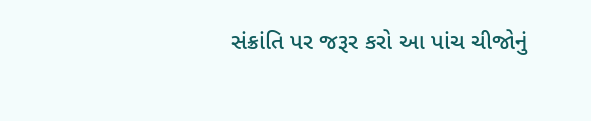સંક્રાંતિ પર જરૂર કરો આ પાંચ ચીજોનું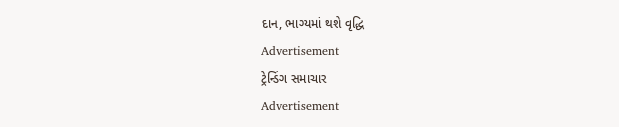દાન, ભાગ્યમાં થશે વૃદ્ધિ
Advertisement
ટ્રેન્ડિંગ સમાચાર
Advertisement